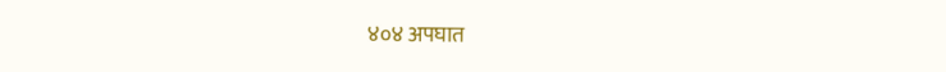४०४ अपघात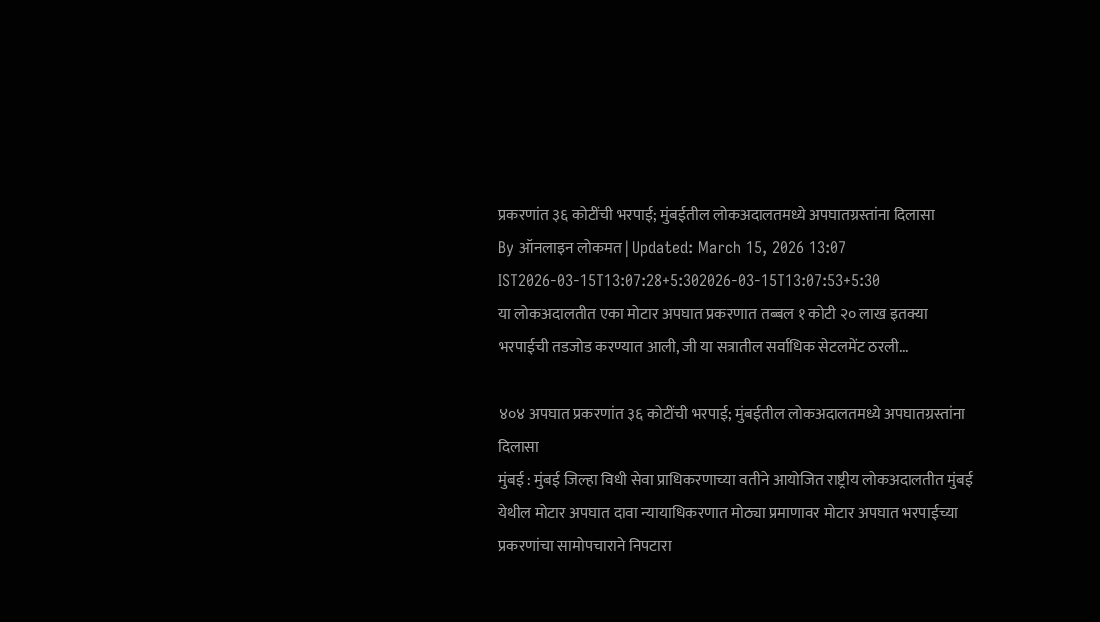प्रकरणांत ३६ कोटींची भरपाई; मुंबईतील लोकअदालतमध्ये अपघातग्रस्तांना दिलासा
By ऑनलाइन लोकमत | Updated: March 15, 2026 13:07 IST2026-03-15T13:07:28+5:302026-03-15T13:07:53+5:30
या लोकअदालतीत एका मोटार अपघात प्रकरणात तब्बल १ कोटी २० लाख इतक्या भरपाईची तडजोड करण्यात आली, जी या सत्रातील सर्वाधिक सेटलमेंट ठरली...

४०४ अपघात प्रकरणांत ३६ कोटींची भरपाई; मुंबईतील लोकअदालतमध्ये अपघातग्रस्तांना दिलासा
मुंबई : मुंबई जिल्हा विधी सेवा प्राधिकरणाच्या वतीने आयोजित राष्ट्रीय लोकअदालतीत मुंबई येथील मोटार अपघात दावा न्यायाधिकरणात मोठ्या प्रमाणावर मोटार अपघात भरपाईच्या प्रकरणांचा सामोपचाराने निपटारा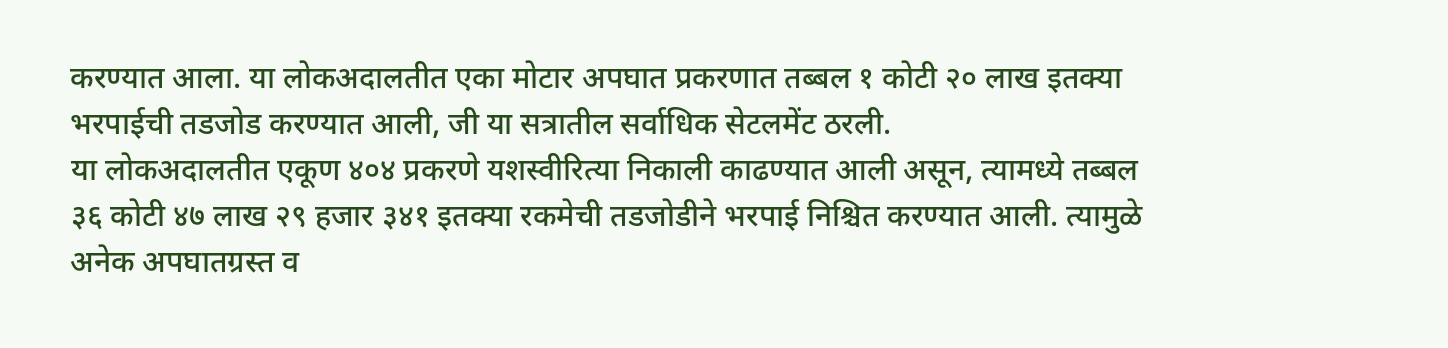करण्यात आला. या लोकअदालतीत एका मोटार अपघात प्रकरणात तब्बल १ कोटी २० लाख इतक्या भरपाईची तडजोड करण्यात आली, जी या सत्रातील सर्वाधिक सेटलमेंट ठरली.
या लोकअदालतीत एकूण ४०४ प्रकरणे यशस्वीरित्या निकाली काढण्यात आली असून, त्यामध्ये तब्बल ३६ कोटी ४७ लाख २९ हजार ३४१ इतक्या रकमेची तडजोडीने भरपाई निश्चित करण्यात आली. त्यामुळे अनेक अपघातग्रस्त व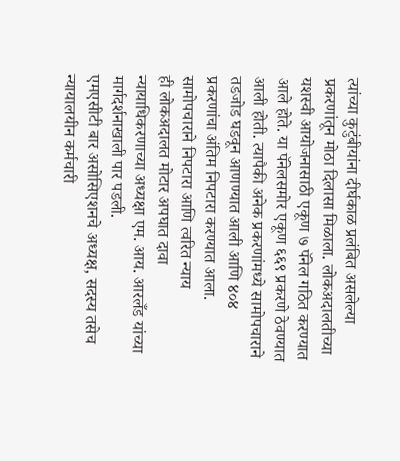त्यांच्या कुटुंबीयांना दीर्घकाळ प्रलंबित असलेल्या प्रकरणांतून मोठा दिलासा मिळाला. लोकअदालतीच्या यशस्वी आयोजनासाठी एकूण ७ पॅनेल गठित करण्यात आले होते. या पॅनेलसमोर एकूण ६६९ प्रकरणे ठेवण्यात आली होती. त्यापैकी अनेक प्रकरणांमध्ये सामोपचाराने तडजोड घडवून आणण्यात आली आणि ४०४ प्रकरणांचा अंतिम निपटारा करण्यात आला.
सामोपचाराने निपटारा आणि त्वरित न्याय
ही लोकअदालत मोटार अपघात दावा न्यायाधिकरणाच्या अध्यक्षा एम. आय. आरलँड यांच्या मार्गदर्शनाखाली पार पडली.
एमएसीटी बार असोसिएशनचे अध्यक्ष, सदस्य तसेच न्यायालयीन कर्मचारी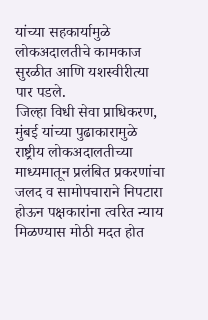यांच्या सहकार्यामुळे लोकअदालतीचे कामकाज सुरळीत आणि यशस्वीरीत्या पार पडले.
जिल्हा विधी सेवा प्राधिकरण, मुंबई यांच्या पुढाकारामुळे राष्ट्रीय लोकअदालतीच्या माध्यमातून प्रलंबित प्रकरणांचा जलद व सामोपचाराने निपटारा होऊन पक्षकारांना त्वरित न्याय मिळण्यास मोठी मदत होत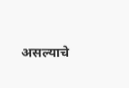असल्याचे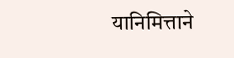यानिमित्ताने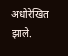अधोरेखित झाले.